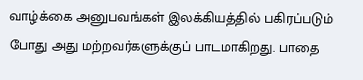வாழ்க்கை அனுபவங்கள் இலக்கியத்தில் பகிரப்படும் போது அது மற்றவர்களுக்குப் பாடமாகிறது. பாதை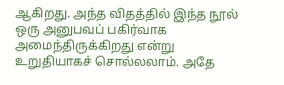ஆகிறது. அந்த விதத்தில் இந்த நூல் ஒரு அனுபவப் பகிர்வாக அமைந்திருக்கிறது என்று உறுதியாகச் சொல்லலாம். அதே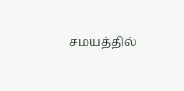சமயத்தில்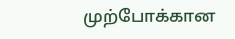முற்போக்கான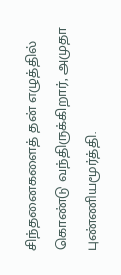சிந்தனைகளைத் தன் எழுத்தில் கொண்டு வந்திருக்கிறார், அமுதா புண்ணியமூர்த்தி.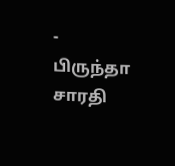- பிருந்தா சாரதி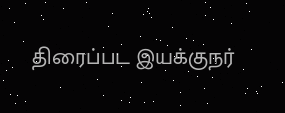திரைப்பட இயக்குநர்